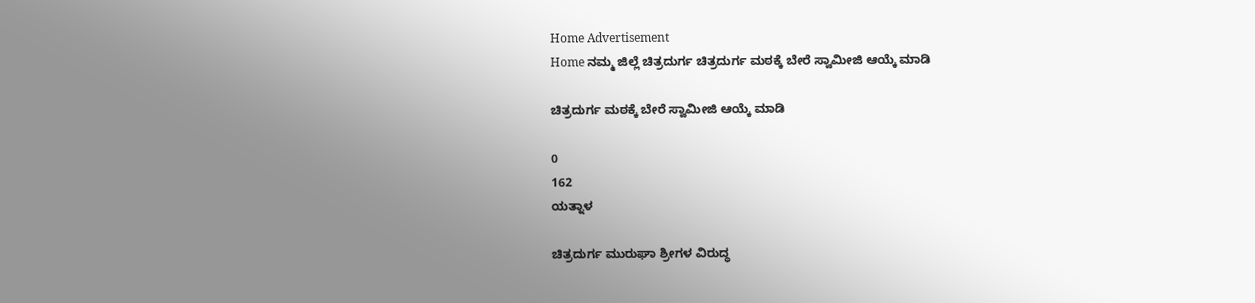Home Advertisement
Home ನಮ್ಮ ಜಿಲ್ಲೆ ಚಿತ್ರದುರ್ಗ ಚಿತ್ರದುರ್ಗ ಮಠಕ್ಕೆ ಬೇರೆ ಸ್ವಾಮೀಜಿ ಆಯ್ಕೆ ಮಾಡಿ

ಚಿತ್ರದುರ್ಗ ಮಠಕ್ಕೆ ಬೇರೆ ಸ್ವಾಮೀಜಿ ಆಯ್ಕೆ ಮಾಡಿ

0
162
ಯತ್ನಾಳ

ಚಿತ್ರದುರ್ಗ ಮುರುಘಾ ಶ್ರೀಗಳ ವಿರುದ್ಧ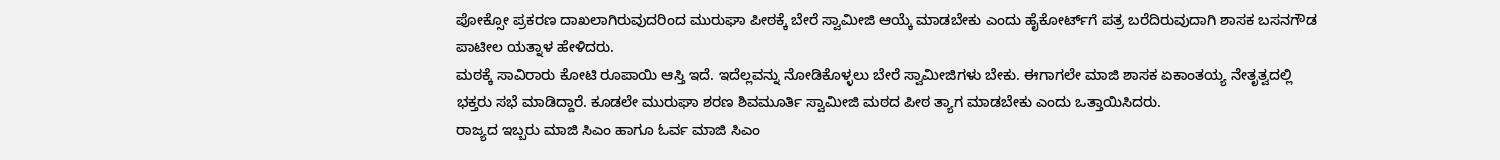ಪೋಕ್ಸೋ ಪ್ರಕರಣ ದಾಖಲಾಗಿರುವುದರಿಂದ ಮುರುಘಾ ಪೀಠಕ್ಕೆ ಬೇರೆ ಸ್ವಾಮೀಜಿ ಆಯ್ಕೆ ಮಾಡಬೇಕು ಎಂದು ಹೈಕೋರ್ಟ್‌ಗೆ ಪತ್ರ ಬರೆದಿರುವುದಾಗಿ ಶಾಸಕ ಬಸನಗೌಡ ಪಾಟೀಲ ಯತ್ನಾಳ ಹೇಳಿದರು.
ಮಠಕ್ಕೆ ಸಾವಿರಾರು ಕೋಟಿ ರೂಪಾಯಿ ಆಸ್ತಿ ಇದೆ. ಇದೆಲ್ಲವನ್ನು ನೋಡಿಕೊಳ್ಳಲು ಬೇರೆ ಸ್ವಾಮೀಜಿಗಳು ಬೇಕು. ಈಗಾಗಲೇ ಮಾಜಿ ಶಾಸಕ ಏಕಾಂತಯ್ಯ ನೇತೃತ್ವದಲ್ಲಿ ಭಕ್ತರು ಸಭೆ ಮಾಡಿದ್ದಾರೆ. ಕೂಡಲೇ ಮುರುಘಾ ಶರಣ ಶಿವಮೂರ್ತಿ ಸ್ವಾಮೀಜಿ ಮಠದ ಪೀಠ ತ್ಯಾಗ ಮಾಡಬೇಕು ಎಂದು ಒತ್ತಾಯಿಸಿದರು.
ರಾಜ್ಯದ ಇಬ್ಬರು ಮಾಜಿ ಸಿಎಂ ಹಾಗೂ ಓರ್ವ ಮಾಜಿ ಸಿಎಂ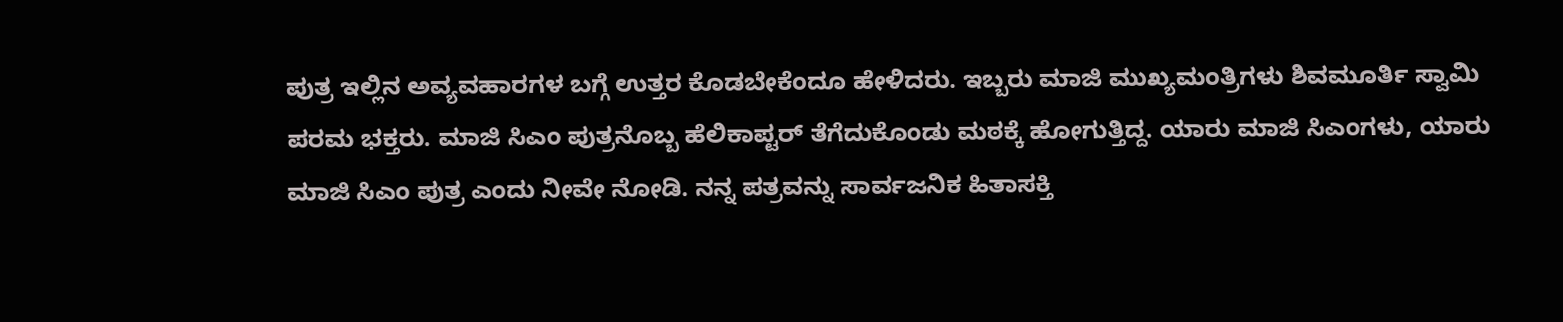ಪುತ್ರ ಇಲ್ಲಿನ ಅವ್ಯವಹಾರಗಳ ಬಗ್ಗೆ ಉತ್ತರ ಕೊಡಬೇಕೆಂದೂ ಹೇಳಿದರು. ಇಬ್ಬರು ಮಾಜಿ ಮುಖ್ಯಮಂತ್ರಿಗಳು ಶಿವಮೂರ್ತಿ ಸ್ವಾಮಿ ಪರಮ ಭಕ್ತರು. ಮಾಜಿ ಸಿಎಂ ಪುತ್ರನೊಬ್ಬ ಹೆಲಿಕಾಪ್ಟರ್ ತೆಗೆದುಕೊಂಡು ಮಠಕ್ಕೆ ಹೋಗುತ್ತಿದ್ದ. ಯಾರು ಮಾಜಿ ಸಿಎಂಗಳು, ಯಾರು ಮಾಜಿ ಸಿಎಂ ಪುತ್ರ ಎಂದು ನೀವೇ ನೋಡಿ. ನನ್ನ ಪತ್ರವನ್ನು ಸಾರ್ವಜನಿಕ ಹಿತಾಸಕ್ತಿ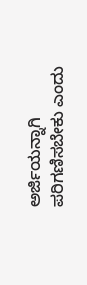ಅರ್ಜಿಯನ್ನಾಗಿ ಪರಿಗಣಿಸಬೇಕು ಎಂದು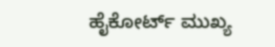ಹೈಕೋರ್ಟ್‌ ಮುಖ್ಯ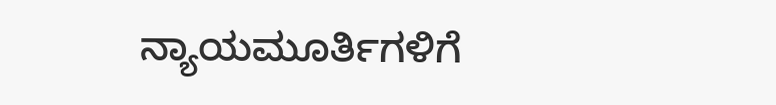ನ್ಯಾಯಮೂರ್ತಿಗಳಿಗೆ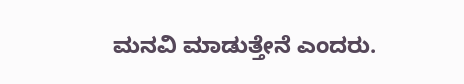ಮನವಿ ಮಾಡುತ್ತೇನೆ ಎಂದರು.